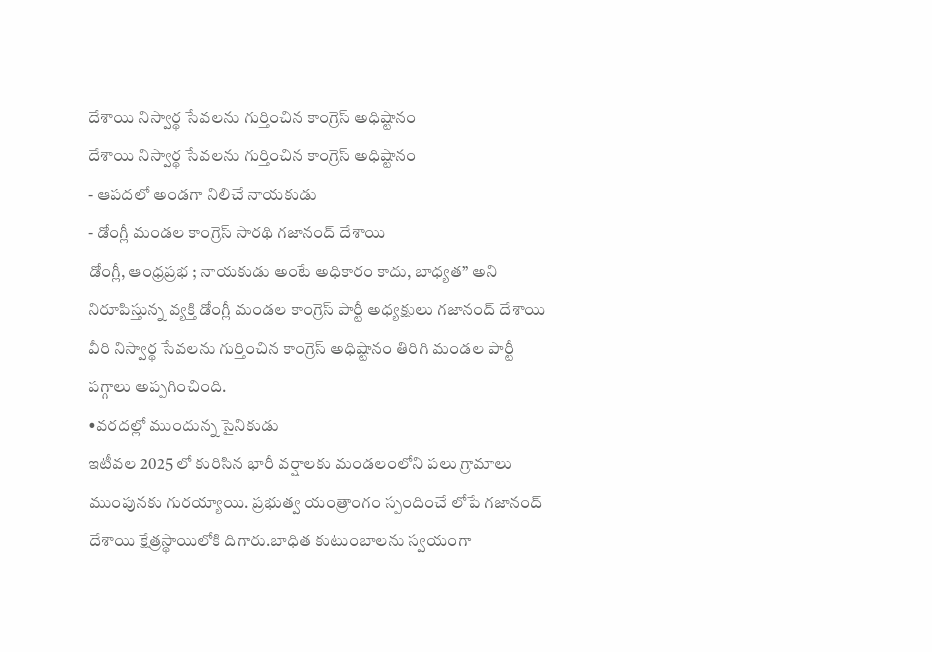దేశాయి నిస్వార్థ సేవలను గుర్తించిన కాంగ్రెస్ అధిష్టానం
దేశాయి నిస్వార్థ సేవలను గుర్తించిన కాంగ్రెస్ అధిష్టానం
- ఆపదలో అండగా నిలిచే నాయకుడు
- డోంగ్లీ మండల కాంగ్రెస్ సారథి గజానంద్ దేశాయి
డోంగ్లీ, ఆంధ్రప్రభ ; నాయకుడు అంటే అధికారం కాదు, బాధ్యత” అని నిరూపిస్తున్న వ్యక్తి డోంగ్లీ మండల కాంగ్రెస్ పార్టీ అధ్యక్షులు గజానంద్ దేశాయి వీరి నిస్వార్థ సేవలను గుర్తించిన కాంగ్రెస్ అధిష్టానం తిరిగి మండల పార్టీ పగ్గాలు అప్పగించింది.
•వరదల్లో ముందున్న సైనికుడు
ఇటీవల 2025 లో కురిసిన భారీ వర్షాలకు మండలంలోని పలు గ్రామాలు ముంపునకు గురయ్యాయి. ప్రభుత్వ యంత్రాంగం స్పందించే లోపే గజానంద్ దేశాయి క్షేత్రస్థాయిలోకి దిగారు.బాధిత కుటుంబాలను స్వయంగా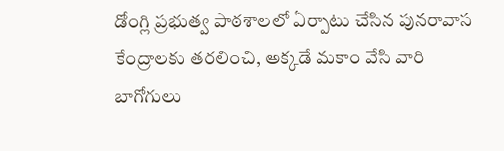డోంగ్లి ప్రభుత్వ పాఠశాలలో ఏర్పాటు చేసిన పునరావాస కేంద్రాలకు తరలించి, అక్కడే మకాం వేసి వారి బాగోగులు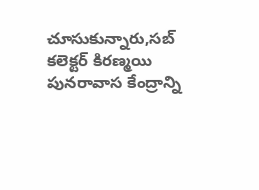చూసుకున్నారు,సబ్ కలెక్టర్ కిరణ్మయి పునరావాస కేంద్రాన్ని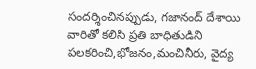సందర్శించినప్పుడు, గజానంద్ దేశాయి వారితో కలిసి ప్రతి బాధితుడిని పలకరించి,భోజనం,మంచినీరు, వైద్య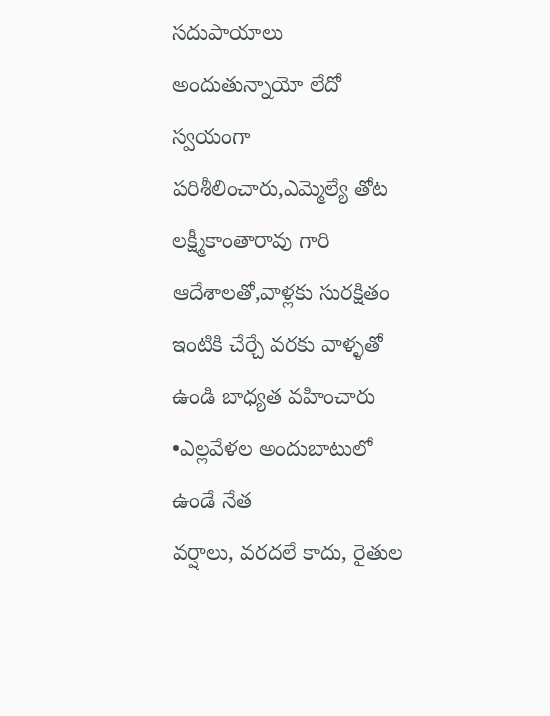సదుపాయాలు అందుతున్నాయో లేదో స్వయంగా పరిశీలించారు,ఎమ్మెల్యే తోట లక్ష్మీకాంతారావు గారి ఆదేశాలతో,వాళ్లకు సురక్షితం ఇంటికి చేర్చే వరకు వాళ్ళతో ఉండి బాధ్యత వహించారు
•ఎల్లవేళల అందుబాటులో ఉండే నేత
వర్షాలు, వరదలే కాదు, రైతుల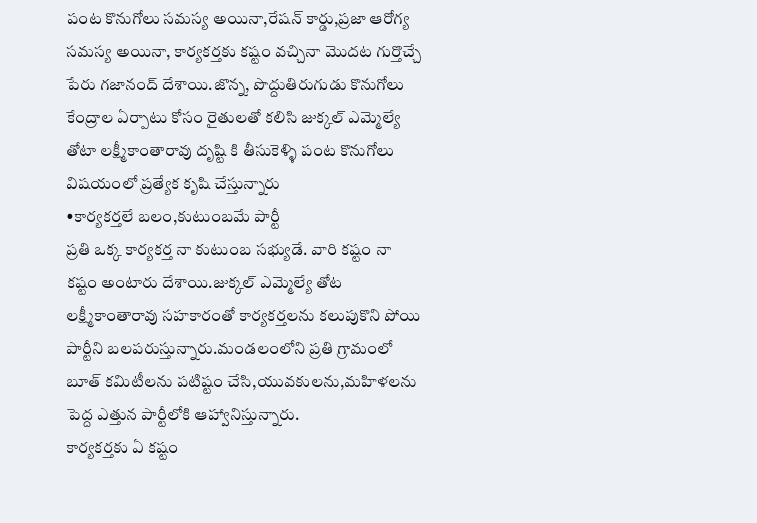పంట కొనుగోలు సమస్య అయినా,రేషన్ కార్డు,ప్రజా ఆరోగ్య సమస్య అయినా, కార్యకర్తకు కష్టం వచ్చినా మొదట గుర్తొచ్చే పేరు గజానంద్ దేశాయి.జొన్న, పొద్దుతిరుగుడు కొనుగోలు కేంద్రాల ఏర్పాటు కోసం రైతులతో కలిసి జుక్కల్ ఎమ్మెల్యే తోటా లక్ష్మీకాంతారావు దృష్టి కి తీసుకెళ్ళి పంట కొనుగోలు విషయంలో ప్రత్యేక కృషి చేస్తున్నారు
•కార్యకర్తలే బలం,కుటుంబమే పార్టీ
ప్రతి ఒక్క కార్యకర్త నా కుటుంబ సభ్యుడే. వారి కష్టం నా కష్టం అంటారు దేశాయి.జుక్కల్ ఎమ్మెల్యే తోట లక్ష్మీకాంతారావు సహకారంతో కార్యకర్తలను కలుపుకొని పోయి పార్టీని బలపరుస్తున్నారు.మండలంలోని ప్రతి గ్రామంలో బూత్ కమిటీలను పటిష్టం చేసి,యువకులను,మహిళలను పెద్ద ఎత్తున పార్టీలోకి ఆహ్వానిస్తున్నారు.
కార్యకర్తకు ఏ కష్టం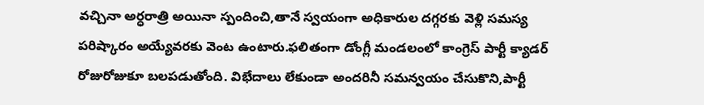వచ్చినా అర్ధరాత్రి అయినా స్పందించి,తానే స్వయంగా అధికారుల దగ్గరకు వెళ్లి సమస్య పరిష్కారం అయ్యేవరకు వెంట ఉంటారు.ఫలితంగా డోంగ్లీ మండలంలో కాంగ్రెస్ పార్టీ క్యాడర్ రోజురోజుకూ బలపడుతోంది. విభేదాలు లేకుండా అందరినీ సమన్వయం చేసుకొని,పార్టీ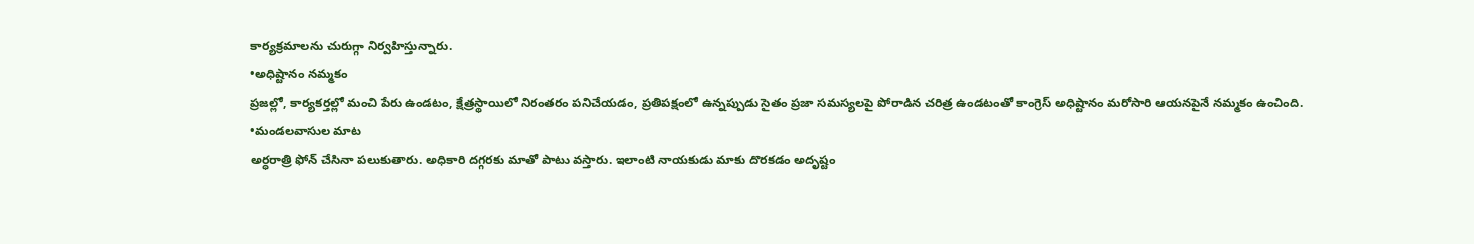కార్యక్రమాలను చురుగ్గా నిర్వహిస్తున్నారు.
•అధిష్టానం నమ్మకం
ప్రజల్లో, కార్యకర్తల్లో మంచి పేరు ఉండటం, క్షేత్రస్థాయిలో నిరంతరం పనిచేయడం, ప్రతిపక్షంలో ఉన్నప్పుడు సైతం ప్రజా సమస్యలపై పోరాడిన చరిత్ర ఉండటంతో కాంగ్రెస్ అధిష్టానం మరోసారి ఆయనపైనే నమ్మకం ఉంచింది.
•మండలవాసుల మాట
అర్ధరాత్రి ఫోన్ చేసినా పలుకుతారు. అధికారి దగ్గరకు మాతో పాటు వస్తారు. ఇలాంటి నాయకుడు మాకు దొరకడం అదృష్టం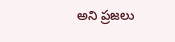అని ప్రజలు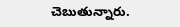చెబుతున్నారు.